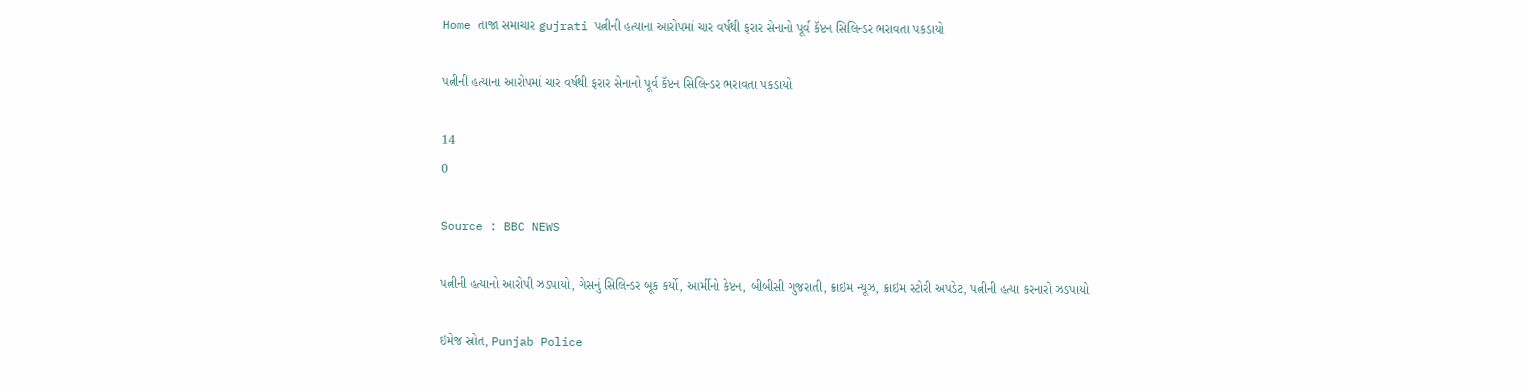Home તાજા સમાચાર gujrati પત્નીની હત્યાના આરોપમાં ચાર વર્ષથી ફરાર સેનાનો પૂર્વ કૅપ્ટન સિલિન્ડર ભરાવતા પકડાયો

પત્નીની હત્યાના આરોપમાં ચાર વર્ષથી ફરાર સેનાનો પૂર્વ કૅપ્ટન સિલિન્ડર ભરાવતા પકડાયો

14
0

Source : BBC NEWS

પત્નીની હત્યાનો આરોપી ઝડપાયો, ગેસનું સિલિન્ડર બૂક કર્યો, આર્મીનો કેપ્ટન, બીબીસી ગુજરાતી, ક્રાઇમ ન્યૂઝ, ક્રાઇમ સ્ટોરી અપડેટ, પત્નીની હત્યા કરનારો ઝડપાયો

ઇમેજ સ્રોત, Punjab Police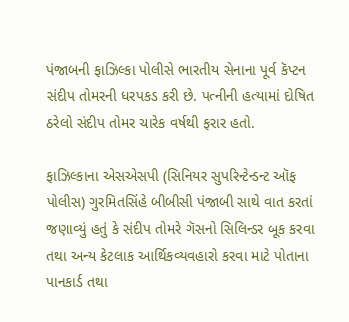પંજાબની ફાઝિલ્કા પોલીસે ભારતીય સેનાના પૂર્વ કૅપ્ટન સંદીપ તોમરની ધરપકડ કરી છે. પત્નીની હત્યામાં દોષિત ઠરેલો સંદીપ તોમર ચારેક વર્ષથી ફરાર હતો.

ફાઝિલ્કાના એસએસપી (સિનિયર સુપરિન્ટેન્ડન્ટ ઑફ પોલીસ) ગુરમિતસિંહે બીબીસી પંજાબી સાથે વાત કરતાં જણાવ્યું હતું કે સંદીપ તોમરે ગૅસનો સિલિન્ડર બૂક કરવા તથા અન્ય કેટલાક આર્થિકવ્યવહારો કરવા માટે પોતાના પાનકાર્ડ તથા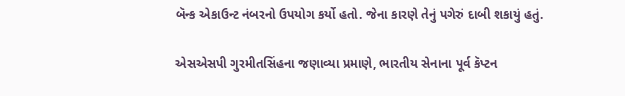બૅન્ક એકાઉન્ટ નંબરનો ઉપયોગ કર્યો હતો. જેના કારણે તેનું પગેરું દાબી શકાયું હતું.

એસએસપી ગુરમીતસિંહના જણાવ્યા પ્રમાણે, ભારતીય સેનાના પૂર્વ કૅપ્ટન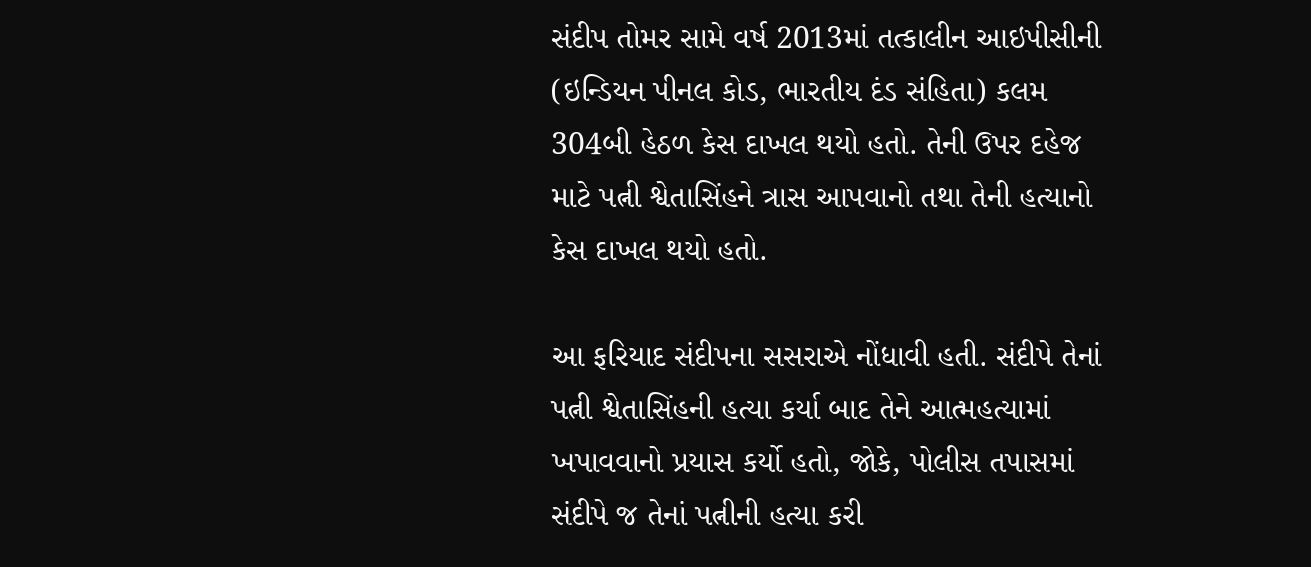સંદીપ તોમર સામે વર્ષ 2013માં તત્કાલીન આઇપીસીની (ઇન્ડિયન પીનલ કોડ, ભારતીય દંડ સંહિતા) કલમ 304બી હેઠળ કેસ દાખલ થયો હતો. તેની ઉપર દહેજ માટે પત્ની શ્વેતાસિંહને ત્રાસ આપવાનો તથા તેની હત્યાનો કેસ દાખલ થયો હતો.

આ ફરિયાદ સંદીપના સસરાએ નોંધાવી હતી. સંદીપે તેનાં પત્ની શ્વેતાસિંહની હત્યા કર્યા બાદ તેને આત્મહત્યામાં ખપાવવાનો પ્રયાસ કર્યો હતો, જોકે, પોલીસ તપાસમાં સંદીપે જ તેનાં પત્નીની હત્યા કરી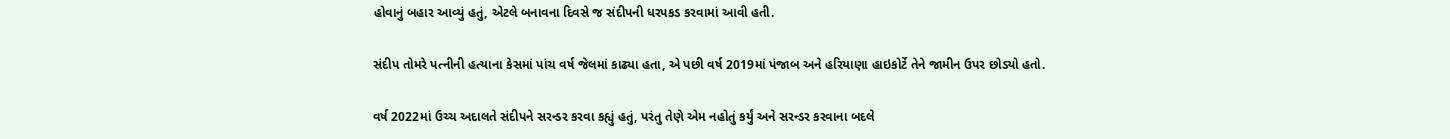હોવાનું બહાર આવ્યું હતું, એટલે બનાવના દિવસે જ સંદીપની ધરપકડ કરવામાં આવી હતી.

સંદીપ તોમરે પત્નીની હત્યાના કેસમાં પાંચ વર્ષ જેલમાં કાઢ્યા હતા, એ પછી વર્ષ 2019માં પંજાબ અને હરિયાણા હાઇકોર્ટે તેને જામીન ઉપર છોડ્યો હતો.

વર્ષ 2022માં ઉચ્ચ અદાલતે સંદીપને સરન્ડર કરવા કહ્યું હતું, પરંતુ તેણે એમ નહોતું કર્યું અને સરન્ડર કરવાના બદલે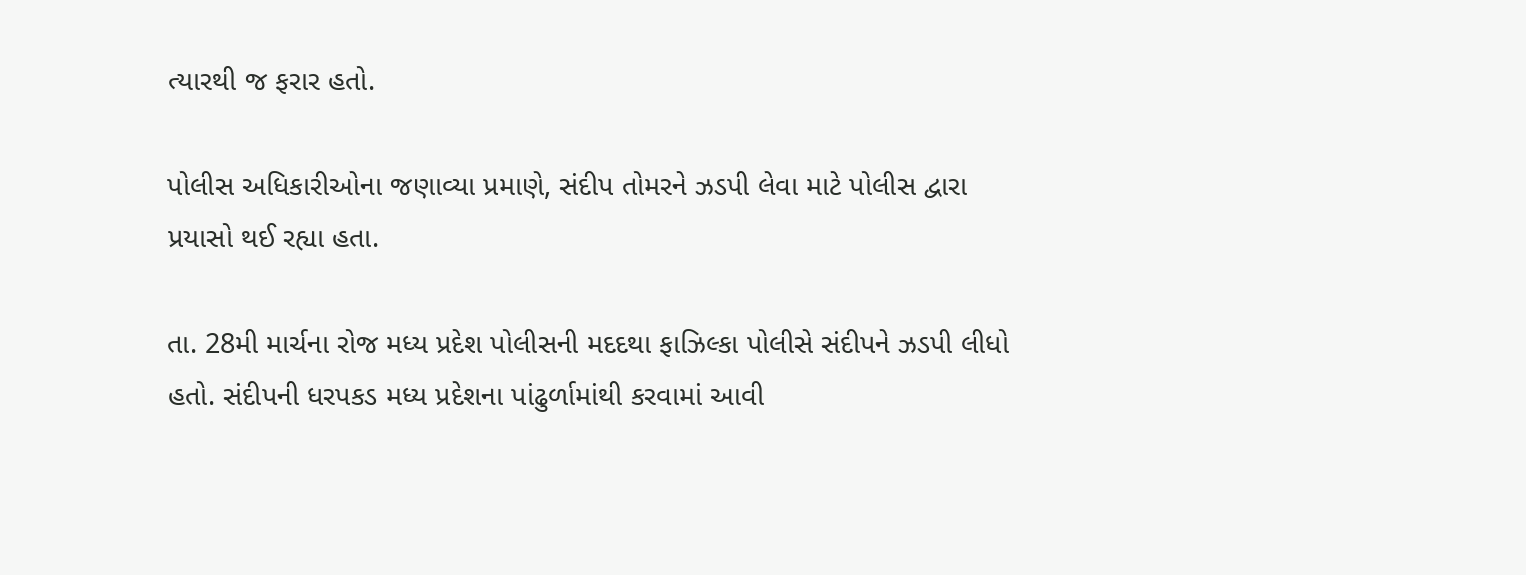ત્યારથી જ ફરાર હતો.

પોલીસ અધિકારીઓના જણાવ્યા પ્રમાણે, સંદીપ તોમરને ઝડપી લેવા માટે પોલીસ દ્વારા પ્રયાસો થઈ રહ્યા હતા.

તા. 28મી માર્ચના રોજ મધ્ય પ્રદેશ પોલીસની મદદથા ફાઝિલ્કા પોલીસે સંદીપને ઝડપી લીધો હતો. સંદીપની ધરપકડ મધ્ય પ્રદેશના પાંઢુર્ળામાંથી કરવામાં આવી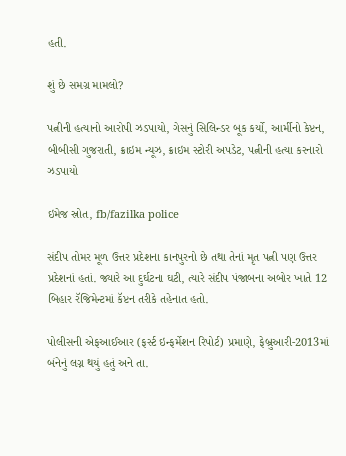હતી.

શું છે સમગ્ર મામલો?

પત્નીની હત્યાનો આરોપી ઝડપાયો, ગેસનું સિલિન્ડર બૂક કર્યો, આર્મીનો કેપ્ટન, બીબીસી ગુજરાતી, ક્રાઇમ ન્યૂઝ, ક્રાઇમ સ્ટોરી અપડેટ, પત્નીની હત્યા કરનારો ઝડપાયો

ઇમેજ સ્રોત, fb/fazilka police

સંદીપ તોમર મૂળ ઉત્તર પ્રદેશના કાનપુરનો છે તથા તેનાં મૃત પત્ની પણ ઉત્તર પ્રદેશનાં હતાં. જ્યારે આ દુર્ઘટના ઘટી, ત્યારે સંદીપ પંજાબના અબોર ખાતે 12 બિહાર રૅજિમેન્ટમાં કૅપ્ટન તરીકે તહેનાત હતો.

પોલીસની એફઆઈઆર (ફર્સ્ટ ઇન્ફર્મેશન રિપોર્ટ) પ્રમાણે, ફેબ્રુઆરી-2013માં બંનેનું લગ્ન થયું હતું અને તા.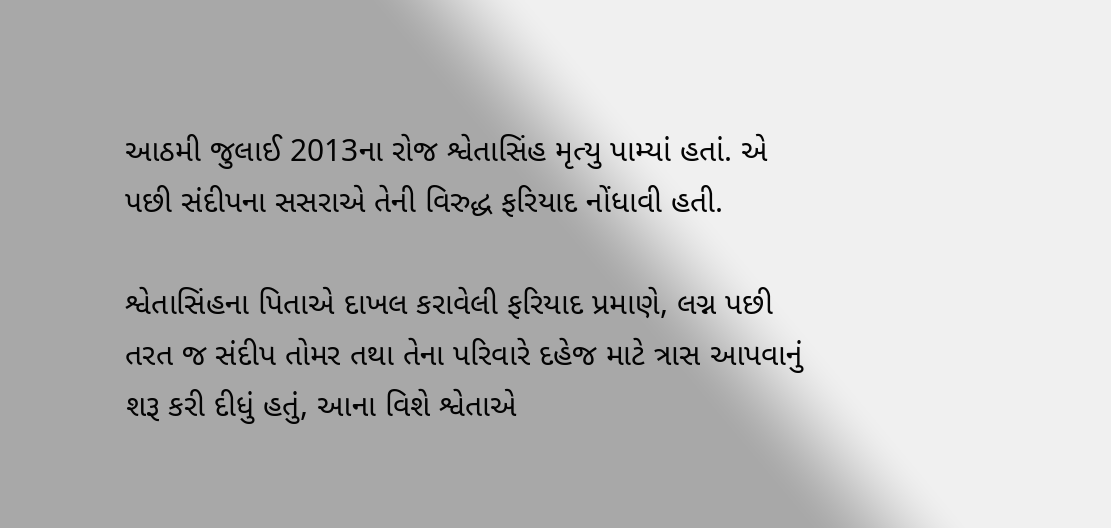આઠમી જુલાઈ 2013ના રોજ શ્વેતાસિંહ મૃત્યુ પામ્યાં હતાં. એ પછી સંદીપના સસરાએ તેની વિરુદ્ધ ફરિયાદ નોંધાવી હતી.

શ્વેતાસિંહના પિતાએ દાખલ કરાવેલી ફરિયાદ પ્રમાણે, લગ્ન પછી તરત જ સંદીપ તોમર તથા તેના પરિવારે દહેજ માટે ત્રાસ આપવાનું શરૂ કરી દીધું હતું, આના વિશે શ્વેતાએ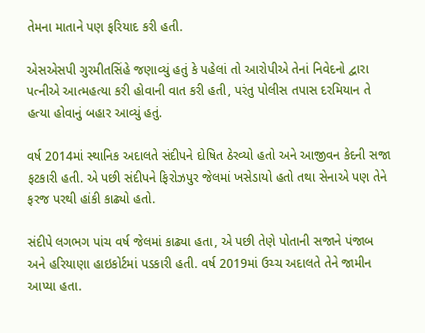તેમના માતાને પણ ફરિયાદ કરી હતી.

એસએસપી ગુરમીતસિંહે જણાવ્યું હતું કે પહેલાં તો આરોપીએ તેનાં નિવેદનો દ્વારા પત્નીએ આત્મહત્યા કરી હોવાની વાત કરી હતી, પરંતુ પોલીસ તપાસ દરમિયાન તે હત્યા હોવાનું બહાર આવ્યું હતું.

વર્ષ 2014માં સ્થાનિક અદાલતે સંદીપને દોષિત ઠેરવ્યો હતો અને આજીવન કેદની સજા ફટકારી હતી. એ પછી સંદીપને ફિરોઝપુર જેલમાં ખસેડાયો હતો તથા સેનાએ પણ તેને ફરજ પરથી હાંકી કાઢ્યો હતો.

સંદીપે લગભગ પાંચ વર્ષ જેલમાં કાઢ્યા હતા, એ પછી તેણે પોતાની સજાને પંજાબ અને હરિયાણા હાઇકોર્ટમાં પડકારી હતી. વર્ષ 2019માં ઉચ્ચ અદાલતે તેને જામીન આપ્યા હતા.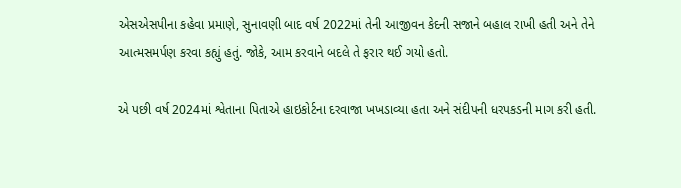એસએસપીના કહેવા પ્રમાણે, સુનાવણી બાદ વર્ષ 2022માં તેની આજીવન કેદની સજાને બહાલ રાખી હતી અને તેને આત્મસમર્પણ કરવા કહ્યું હતું. જોકે, આમ કરવાને બદલે તે ફરાર થઈ ગયો હતો.

એ પછી વર્ષ 2024માં શ્વેતાના પિતાએ હાઇકોર્ટના દરવાજા ખખડાવ્યા હતા અને સંદીપની ધરપકડની માગ કરી હતી.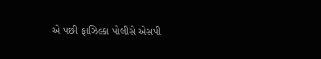એ પછી ફાઝિલ્કા પોલીસે એસપી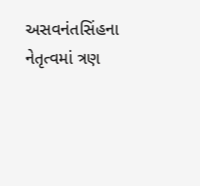અસવનંતસિંહના નેતૃત્વમાં ત્રણ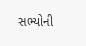સભ્યોની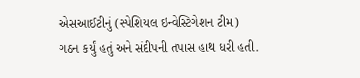એસઆઈટીનું (સ્પેશિયલ ઇન્વેસ્ટિગેશન ટીમ) ગઠન કર્યું હતું અને સંદીપની તપાસ હાથ ધરી હતી.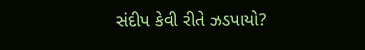સંદીપ કેવી રીતે ઝડપાયો?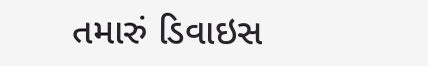તમારું ડિવાઇસ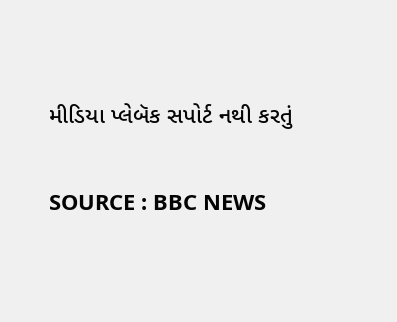મીડિયા પ્લેબૅક સપોર્ટ નથી કરતું

SOURCE : BBC NEWS